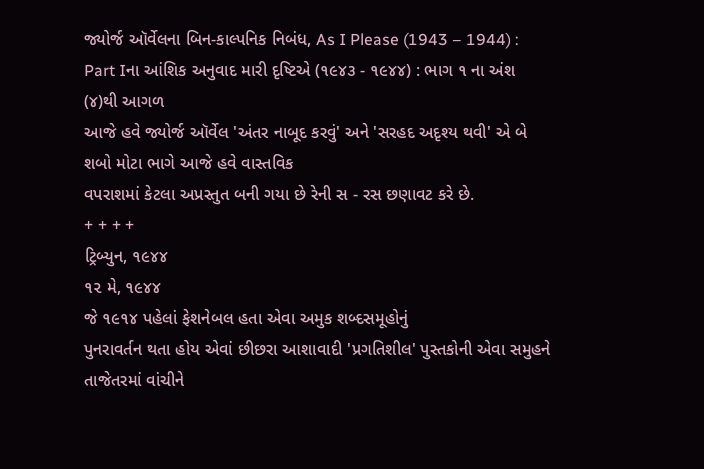જ્યોર્જ ઑર્વેલના બિન-કાલ્પનિક નિબંધ, As I Please (1943 – 1944) : Part Iના આંશિક અનુવાદ મારી દૃષ્ટિએ (૧૯૪૩ - ૧૯૪૪) : ભાગ ૧ ના અંશ (૪)થી આગળ
આજે હવે જ્યોર્જ ઑર્વેલ 'અંતર નાબૂદ કરવું' અને 'સરહદ અદૃશ્ય થવી' એ બે શબો મોટા ભાગે આજે હવે વાસ્તવિક
વપરાશમાં કેટલા અપ્રસ્તુત બની ગયા છે રેની સ - રસ છણાવટ કરે છે.
+ + + +
ટ્રિબ્યુન, ૧૯૪૪
૧૨ મે, ૧૯૪૪
જે ૧૯૧૪ પહેલાં ફેશનેબલ હતા એવા અમુક શબ્દસમૂહોનું
પુનરાવર્તન થતા હોય એવાં છીછરા આશાવાદી 'પ્રગતિશીલ' પુસ્તકોની એવા સમુહને તાજેતરમાં વાંચીને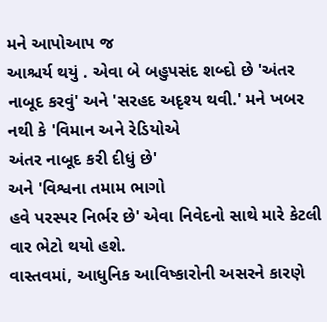મને આપોઆપ જ
આશ્ચર્ય થયું . એવા બે બહુપસંદ શબ્દો છે 'અંતર નાબૂદ કરવું' અને 'સરહદ અદૃશ્ય થવી.' મને ખબર નથી કે 'વિમાન અને રેડિયોએ
અંતર નાબૂદ કરી દીધું છે'
અને 'વિશ્વના તમામ ભાગો
હવે પરસ્પર નિર્ભર છે' એવા નિવેદનો સાથે મારે કેટલી વાર ભેટો થયો હશે.
વાસ્તવમાં, આધુનિક આવિષ્કારોની અસરને કારણે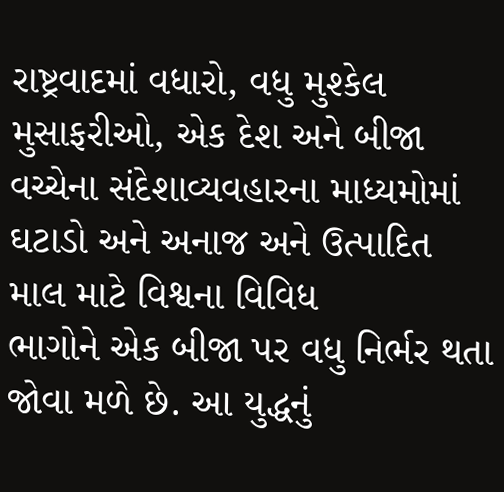રાષ્ટ્રવાદમાં વધારો, વધુ મુશ્કેલ મુસાફરીઓ, એક દેશ અને બીજા
વચ્ચેના સંદેશાવ્યવહારના માધ્યમોમાં ઘટાડો અને અનાજ અને ઉત્પાદિત માલ માટે વિશ્વના વિવિધ
ભાગોને એક બીજા પર વધુ નિર્ભર થતા જોવા મળે છે. આ યુદ્ધનું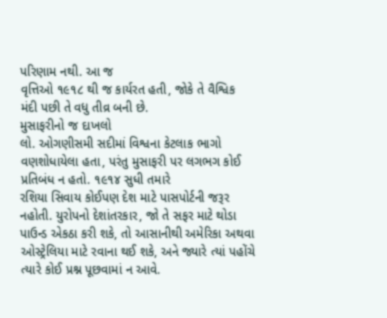પરિણામ નથી. આ જ
વૃત્તિઓ ૧૯૧૮ થી જ કાર્યરત હતી, જોકે તે વૈશ્વિક
મંદી પછી તે વધુ તીવ્ર બની છે.
મુસાફરીનો જ દાખલો
લો. ઓગણીસમી સદીમાં વિશ્વના કેટલાક ભાગો વણશોધાયેલા હતા, પરંતુ મુસાફરી પર લગભગ કોઈ પ્રતિબંધ ન હતો. ૧૯૧૪ સુધી તમારે
રશિયા સિવાય કોઈપણ દેશ માટે પાસપોર્ટની જરૂર નહોતી. યુરોપનો દેશાંતરકાર, જો તે સફર માટે થોડા પાઉન્ડ એકઠા કરી શકે, તો આસાનીથી અમેરિકા અથવા ઓસ્ટ્રેલિયા માટે રવાના થઈ શકે, અને જ્યારે ત્યાં પહોંચે ત્યારે કોઈ પ્રશ્ન પૂછવામાં ન આવે.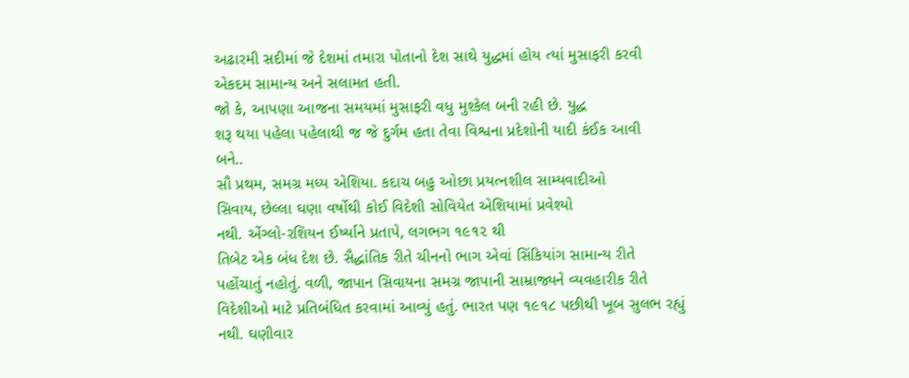અઢારમી સદીમાં જે દેશમાં તમારા પોતાનો દેશ સાથે યુદ્ધમાં હોય ત્યાં મુસાફરી કરવી
એકદમ સામાન્ય અને સલામત હતી.
જો કે, આપણા આજના સમયમાં મુસાફરી વધુ મુશ્કેલ બની રહી છે. યુદ્ધ
શરૂ થયા પહેલા પહેલાથી જ જે દુર્ગમ હતા તેવા વિશ્વના પ્રદેશોની યાદી કંઈક આવી
બને..
સૌ પ્રથમ, સમગ્ર મધ્ય એશિયા. કદાચ બહુ ઓછા પ્રયત્નશીલ સામ્યવાદીઓ
સિવાય, છેલ્લા ઘણા વર્ષોથી કોઈ વિદેશી સોવિયેત એશિયામાં પ્રવેશ્યો
નથી. એંગ્લો-રશિયન ઈર્ષ્યાને પ્રતાપે, લગભગ ૧૯૧૨ થી
તિબેટ એક બંધ દેશ છે. સૈદ્ધાંતિક રીતે ચીનનો ભાગ એવાં સિંકિયાંગ સામાન્ય રીતે
પહોંચાતું નહોતું. વળી, જાપાન સિવાયના સમગ્ર જાપાની સામ્રાજ્યને વ્યવહારીક રીતે
વિદેશીઓ માટે પ્રતિબંધિત કરવામાં આવ્યું હતું. ભારત પણ ૧૯૧૮ પછીથી ખૂબ સુલભ રહ્યું
નથી. ઘણીવાર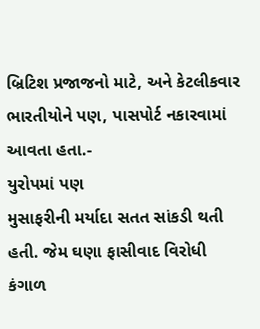બ્રિટિશ પ્રજાજનો માટે, અને કેટલીકવાર ભારતીયોને પણ, પાસપોર્ટ નકારવામાં આવતા હતા.-
યુરોપમાં પણ
મુસાફરીની મર્યાદા સતત સાંકડી થતી હતી. જેમ ઘણા ફાસીવાદ વિરોધી કંગાળ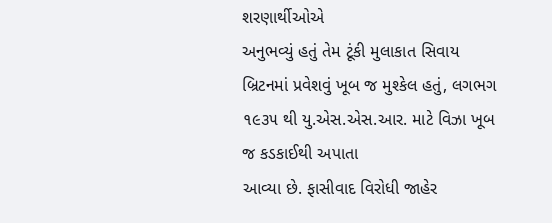શરણાર્થીઓએ
અનુભવ્યું હતું તેમ ટૂંકી મુલાકાત સિવાય બ્રિટનમાં પ્રવેશવું ખૂબ જ મુશ્કેલ હતું, લગભગ ૧૯૩૫ થી યુ.એસ.એસ.આર. માટે વિઝા ખૂબ જ કડકાઈથી અપાતા
આવ્યા છે. ફાસીવાદ વિરોધી જાહેર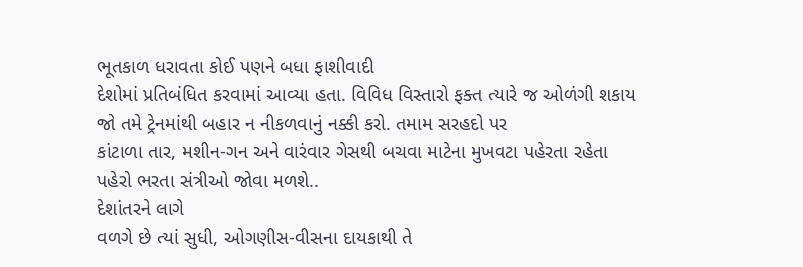ભૂતકાળ ધરાવતા કોઈ પણને બધા ફાશીવાદી
દેશોમાં પ્રતિબંધિત કરવામાં આવ્યા હતા. વિવિધ વિસ્તારો ફક્ત ત્યારે જ ઓળંગી શકાય
જો તમે ટ્રેનમાંથી બહાર ન નીકળવાનું નક્કી કરો. તમામ સરહદો પર
કાંટાળા તાર, મશીન-ગન અને વારંવાર ગેસથી બચવા માટેના મુખવટા પહેરતા રહેતા
પહેરો ભરતા સંત્રીઓ જોવા મળશે..
દેશાંતરને લાગે
વળગે છે ત્યાં સુધી, ઓગણીસ-વીસના દાયકાથી તે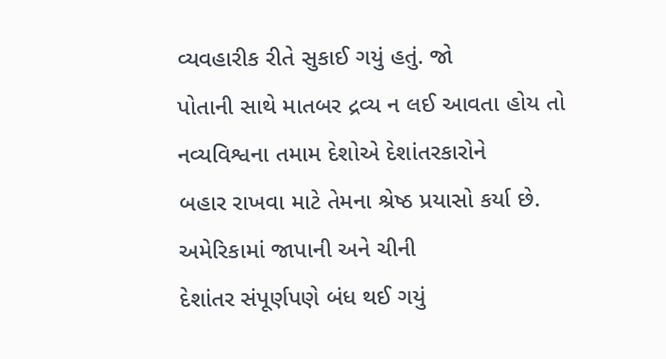વ્યવહારીક રીતે સુકાઈ ગયું હતું. જો
પોતાની સાથે માતબર દ્રવ્ય ન લઈ આવતા હોય તો નવ્યવિશ્વના તમામ દેશોએ દેશાંતરકારોને
બહાર રાખવા માટે તેમના શ્રેષ્ઠ પ્રયાસો કર્યા છે. અમેરિકામાં જાપાની અને ચીની
દેશાંતર સંપૂર્ણપણે બંધ થઈ ગયું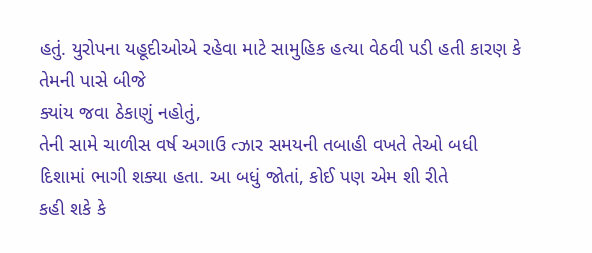હતું. યુરોપના યહૂદીઓએ રહેવા માટે સામુહિક હત્યા વેઠવી પડી હતી કારણ કે તેમની પાસે બીજે
ક્યાંય જવા ઠેકાણું નહોતું,
તેની સામે ચાળીસ વર્ષ અગાઉ ત્ઝાર સમયની તબાહી વખતે તેઓ બધી
દિશામાં ભાગી શક્યા હતા. આ બધું જોતાં, કોઈ પણ એમ શી રીતે
કહી શકે કે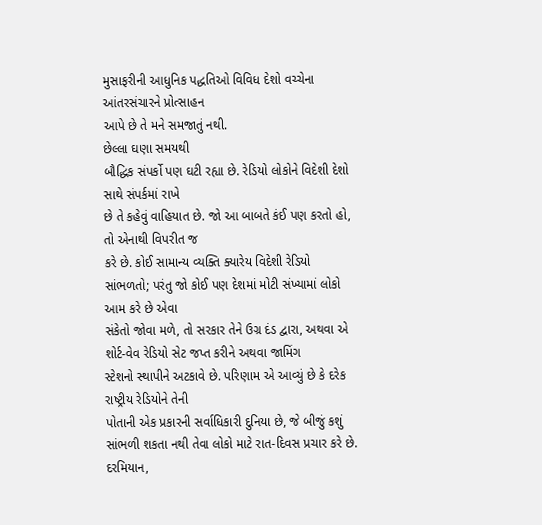મુસાફરીની આધુનિક પદ્ધતિઓ વિવિધ દેશો વચ્ચેના આંતરસંચારને પ્રોત્સાહન
આપે છે તે મને સમજાતું નથી.
છેલ્લા ઘણા સમયથી
બૌદ્ધિક સંપર્કો પણ ઘટી રહ્યા છે. રેડિયો લોકોને વિદેશી દેશો સાથે સંપર્કમાં રાખે
છે તે કહેવું વાહિયાત છે. જો આ બાબતે કંઈ પણ કરતો હો, તો એનાથી વિપરીત જ
કરે છે. કોઈ સામાન્ય વ્યક્તિ ક્યારેય વિદેશી રેડિયો સાંભળતો; પરંતુ જો કોઈ પણ દેશમાં મોટી સંખ્યામાં લોકો આમ કરે છે એવા
સંકેતો જોવા મળે, તો સરકાર તેને ઉગ્ર દંડ દ્વારા, અથવા એ શોર્ટ-વેવ રેડિયો સેટ જપ્ત કરીને અથવા જામિંગ
સ્ટેશનો સ્થાપીને અટકાવે છે. પરિણામ એ આવ્યું છે કે દરેક રાષ્ટ્રીય રેડિયોને તેની
પોતાની એક પ્રકારની સર્વાધિકારી દુનિયા છે, જે બીજું કશું
સાંભળી શકતા નથી તેવા લોકો માટે રાત-દિવસ પ્રચાર કરે છે. દરમિયાન,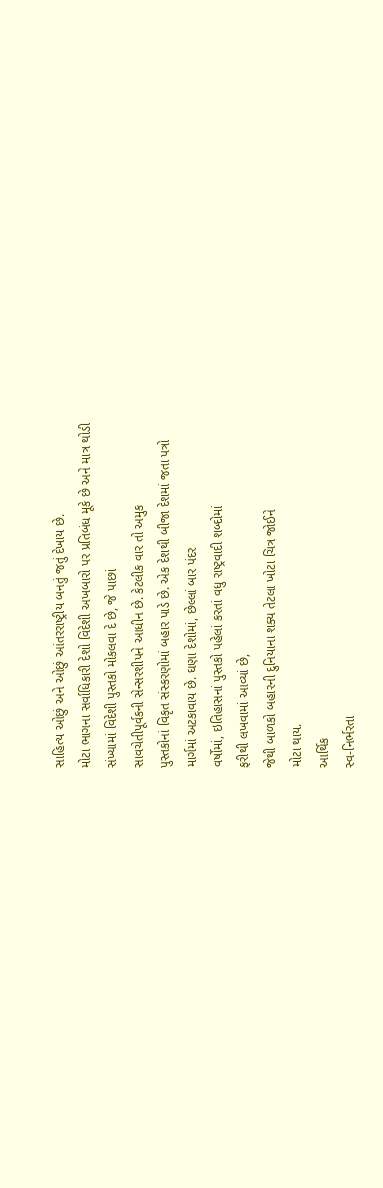સાહિત્ય ઓછું અને ઓછું આંતરરાષ્ટ્રીય બનતું જતું દેખાય છે.
મોટા ભાગના સર્વાધિકારી દેશો વિદેશી અખબારો પર પ્રતિબંધ મૂકે છે અને માત્ર થોડી
સંખ્યામાં વિદેશી પુસ્તકો મોકલવા દે છે, જે પાછાં
સાવચેતીપૂર્વકની સેન્સરશીપને આધીન છે. કેટલીક વાર તો અમુક
પુસ્તકોનાં વિકૃત સંસ્કરણોમાં બહાર પાડે છે. એક દેશથી બીજા દેશમાં જતા પત્રો
માર્ગમાં અટકાવાય છે. ઘણા દેશોમાં, છેલ્લાં બાર પંદર
વર્ષોમાં, ઇતિહાસનાં પુસ્તકો પહેલાં કરતાં વધુ રાષ્ટ્રવાદી શબ્દોમાં
ફરીથી લખવામાં આવ્યાં છે,
જેથી બાળકો બહારની દુનિયાના શક્ય તેટલા ખોટા ચિત્ર જોઈને
મોટા થાય.
આર્થિક
સ્વ-નિર્ભરતા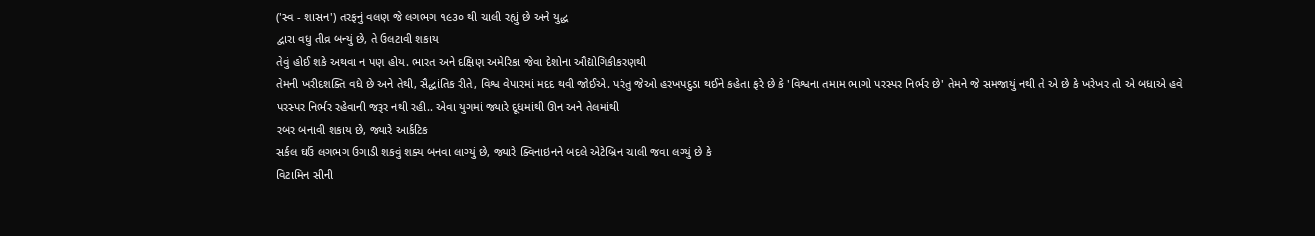('સ્વ - શાસન') તરફનું વલણ જે લગભગ ૧૯૩૦ થી ચાલી રહ્યું છે અને યુદ્ધ
દ્વારા વધુ તીવ્ર બન્યું છે, તે ઉલટાવી શકાય
તેવું હોઈ શકે અથવા ન પણ હોય. ભારત અને દક્ષિણ અમેરિકા જેવા દેશોના ઔદ્યોગિકીકરણથી
તેમની ખરીદશક્તિ વધે છે અને તેથી, સૈદ્ધાંતિક રીતે, વિશ્વ વેપારમાં મદદ થવી જોઈએ. પરંતુ જેઓ હરખપદુડા થઈને કહેતા ફરે છે કે 'વિશ્વના તમામ ભાગો પરસ્પર નિર્ભર છે' તેમને જે સમજાયું નથી તે એ છે કે ખરેખર તો એ બધાએ હવે
પરસ્પર નિર્ભર રહેવાની જરૂર નથી રહી.. એવા યુગમાં જ્યારે દૂધમાંથી ઊન અને તેલમાંથી
રબર બનાવી શકાય છે, જ્યારે આર્કટિક
સર્કલ ઘઉં લગભગ ઉગાડી શકવું શક્ય બનવા લાગ્યું છે, જ્યારે ક્વિનાઇનને બદલે એટેબ્રિન ચાલી જવા લગ્યું છે કે
વિટામિન સીની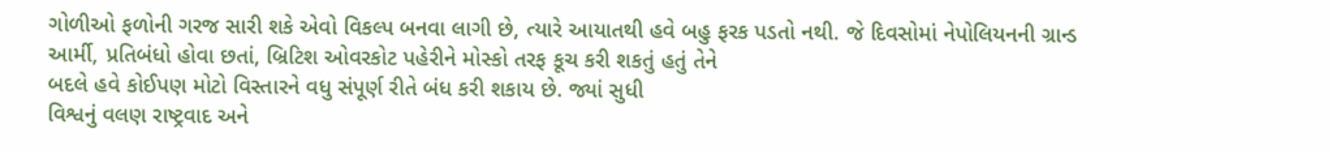ગોળીઓ ફળોની ગરજ સારી શકે એવો વિકલ્પ બનવા લાગી છે, ત્યારે આયાતથી હવે બહુ ફરક પડતો નથી. જે દિવસોમાં નેપોલિયનની ગ્રાન્ડ આર્મી, પ્રતિબંધો હોવા છતાં, બ્રિટિશ ઓવરકોટ પહેરીને મોસ્કો તરફ કૂચ કરી શકતું હતું તેને
બદલે હવે કોઈપણ મોટો વિસ્તારને વધુ સંપૂર્ણ રીતે બંધ કરી શકાય છે. જ્યાં સુધી
વિશ્વનું વલણ રાષ્ટ્રવાદ અને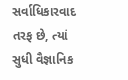સર્વાધિકારવાદ તરફ છે, ત્યાં સુધી વૈજ્ઞાનિક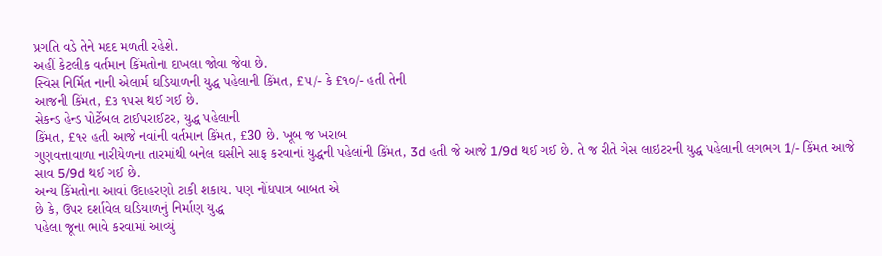પ્રગતિ વડે તેને મદદ મળતી રહેશે.
અહીં કેટલીક વર્તમાન કિંમતોના દાખલા જોવા જેવા છે.
સ્વિસ નિર્મિત નાની એલાર્મ ઘડિયાળની યુદ્ધ પહેલાની કિંમત, £૫/- કે £૧૦/- હતી તેની
આજની કિંમત, £૩ ૧૫સ થઈ ગઈ છે.
સેકન્ડ હેન્ડ પોર્ટેબલ ટાઈપરાઈટર, યુદ્ધ પહેલાની
કિંમત, £૧૨ હતી આજે નવાંની વર્તમાન કિંમત, £30 છે. ખૂબ જ ખરાબ
ગુણવત્તાવાળા નારીયેળના તારમાંથી બનેલ ઘસીને સાફ કરવાનાં યુદ્ધની પહેલાંની કિંમત, 3d હતી જે આજે 1/9d થઈ ગઈ છે. તે જ રીતે ગેસ લાઇટરની યુદ્ધ પહેલાની લગભગ 1/- કિંમત આજે સાવ 5/9d થઈ ગઈ છે.
અન્ય કિંમતોના આવાં ઉદાહરણો ટાકી શકાય. પણ નોંધપાત્ર બાબત એ
છે કે, ઉપર દર્શાવેલ ઘડિયાળનું નિર્માણ યુદ્ધ
પહેલા જૂના ભાવે કરવામાં આવ્યું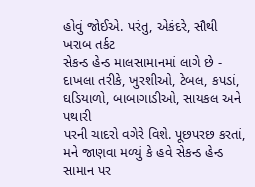હોવું જોઈએ. પરંતુ, એકંદરે, સૌથી ખરાબ તર્કટ
સેકન્ડ હેન્ડ માલસામાનમાં લાગે છે - દાખલા તરીકે, ખુરશીઓ, ટેબલ, કપડાં, ઘડિયાળો, બાબાગાડીઓ, સાયકલ અને પથારી
પરની ચાદરો વગેરે વિશે. પૂછપરછ કરતાં, મને જાણવા મળ્યું કે હવે સેકન્ડ હેન્ડ સામાન પર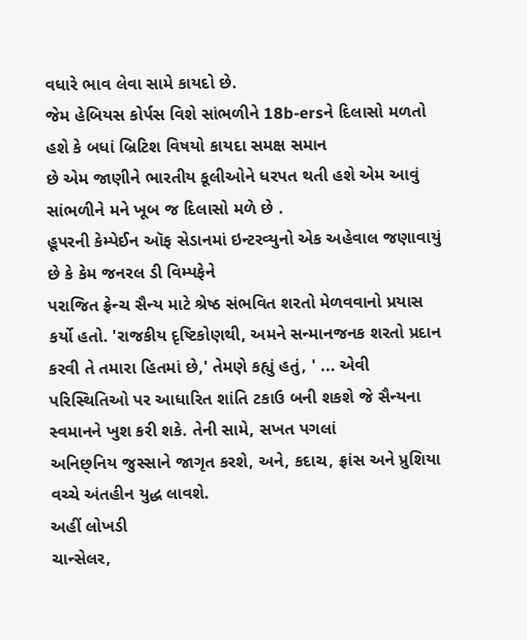વધારે ભાવ લેવા સામે કાયદો છે.
જેમ હેબિયસ કોર્પસ વિશે સાંભળીને 18b-ersને દિલાસો મળતો હશે કે બધાં બ્રિટિશ વિષયો કાયદા સમક્ષ સમાન
છે એમ જાણીને ભારતીય કૂલીઓને ધરપત થતી હશે એમ આવું સાંભળીને મને ખૂબ જ દિલાસો મળે છે .
હૂપરની કેમ્પેઈન ઑફ સેડાનમાં ઇન્ટરવ્યુનો એક અહેવાલ જણાવાયું છે કે કેમ જનરલ ડી વિમ્પફેને
પરાજિત ફ્રેન્ચ સૈન્ય માટે શ્રેષ્ઠ સંભવિત શરતો મેળવવાનો પ્રયાસ કર્યો હતો. 'રાજકીય દૃષ્ટિકોણથી, અમને સન્માનજનક શરતો પ્રદાન કરવી તે તમારા હિતમાં છે,' તેમણે કહ્યું હતું, ' ... એવી પરિસ્થિતિઓ પર આધારિત શાંતિ ટકાઉ બની શકશે જે સૈન્યના
સ્વમાનને ખુશ કરી શકે. તેની સામે, સખત પગલાં
અનિછ્નિય જુસ્સાને જાગૃત કરશે, અને, કદાચ, ફ્રાંસ અને પ્રુશિયા વચ્ચે અંતહીન યુદ્ધ લાવશે.
અહીં લોખડી
ચાન્સેલર,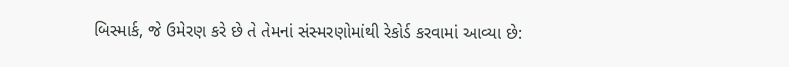બિસ્માર્ક, જે ઉમેરણ કરે છે તે તેમનાં સંસ્મરણોમાંથી રેકોર્ડ કરવામાં આવ્યા છે: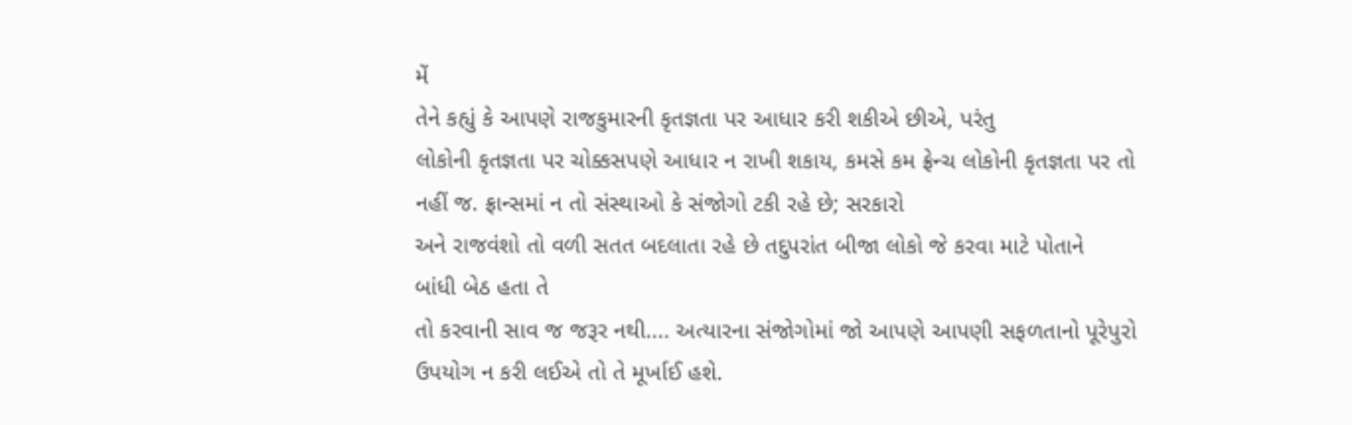મેં
તેને કહ્યું કે આપણે રાજકુમારની કૃતજ્ઞતા પર આધાર કરી શકીએ છીએ, પરંતુ
લોકોની કૃતજ્ઞતા પર ચોક્કસપણે આધાર ન રાખી શકાય, કમસે કમ ફ્રેન્ચ લોકોની કૃતજ્ઞતા પર તો
નહીં જ. ફ્રાન્સમાં ન તો સંસ્થાઓ કે સંજોગો ટકી રહે છે; સરકારો
અને રાજવંશો તો વળી સતત બદલાતા રહે છે તદુપરાંત બીજા લોકો જે કરવા માટે પોતાને
બાંધી બેઠ હતા તે
તો કરવાની સાવ જ જરૂર નથી.... અત્યારના સંજોગોમાં જો આપણે આપણી સફળતાનો પૂરેપુરો
ઉપયોગ ન કરી લઈએ તો તે મૂર્ખાઈ હશે.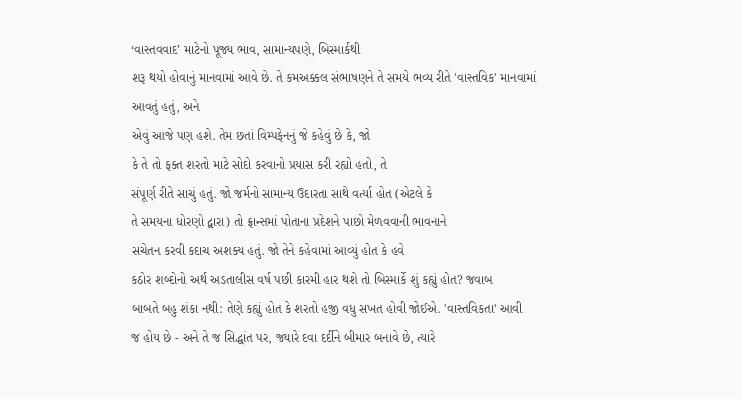‘વાસ્તવવાદ’ માટેનો પૂજ્ય ભાવ, સામાન્યપણે, બિસ્માર્કથી
શરૂ થયો હોવાનું માનવામાં આવે છે. તે કમઅક્કલ સંભાષણને તે સમયે ભવ્ય રીતે 'વાસ્તવિક' માનવામાં
આવતું હતું, અને
એવું આજે પણ હશે. તેમ છતાં વિમ્પફેનનું જે કહેવું છે કે, જો
કે તે તો ફક્ત શરતો માટે સોદો કરવાનો પ્રયાસ કરી રહ્યો હતો, તે
સંપૂર્ણ રીતે સાચું હતું. જો જર્મનો સામાન્ય ઉદારતા સાથે વર્ત્યા હોત (એટલે કે
તે સમયના ધોરણો દ્વારા) તો ફ્રાન્સમાં પોતાના પ્રદેશને પાછો મેળવવાની ભાવનાને
સચેતન કરવી કદાચ અશક્ય હતું. જો તેને કહેવામાં આવ્યું હોત કે હવે
કઠોર શબ્દોનો અર્થ અડતાલીસ વર્ષ પછી કારમી હાર થશે તો બિસ્માર્કે શું કહ્યું હોત? જવાબ
બાબતે બહુ શંકા નથી: તેણે કહ્યું હોત કે શરતો હજી વધુ સખત હોવી જોઈએ. 'વાસ્તવિકતા' આવી
જ હોય છે - અને તે જ સિદ્ધાંત પર, જ્યારે દવા દર્દીને બીમાર બનાવે છે, ત્યારે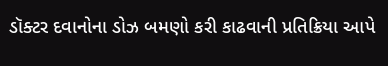ડૉક્ટર દવાનોના ડોઝ બમણો કરી કાઢવાની પ્રતિક્રિયા આપે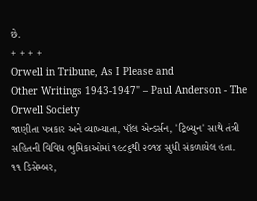છે.
+ + + +
Orwell in Tribune, As I Please and
Other Writings 1943-1947" – Paul Anderson - The Orwell Society
જાણીતા પત્રકાર અને વ્યાખ્યાતા, પૉલ એન્ડર્સન, 'ટ્રિબ્યુન' સાથે તંત્રી સહિતની વિવિધ ભુમિકાઓમાં ૧૯૮૬થી ૨૦૧૪ સુધી સંકળાયેલ હતા.
૧૧ ડિસેમ્બર,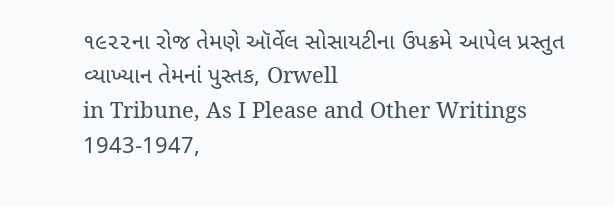૧૯૨૨ના રોજ તેમણે ઑર્વેલ સોસાયટીના ઉપક્રમે આપેલ પ્રસ્તુત વ્યાખ્યાન તેમનાં પુસ્તક, Orwell
in Tribune, As I Please and Other Writings 1943-1947,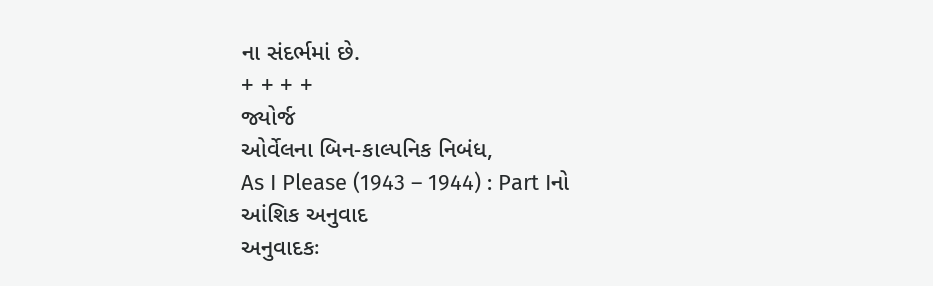ના સંદર્ભમાં છે.
+ + + +
જ્યોર્જ
ઓર્વેલના બિન-કાલ્પનિક નિબંધ,
As I Please (1943 – 1944) : Part Iનો આંશિક અનુવાદ
અનુવાદકઃ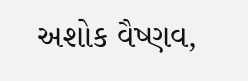અશોક વૈષ્ણવ,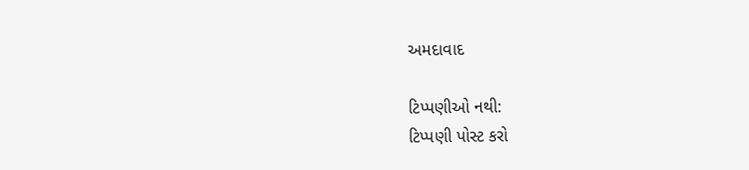અમદાવાદ

ટિપ્પણીઓ નથી:
ટિપ્પણી પોસ્ટ કરો